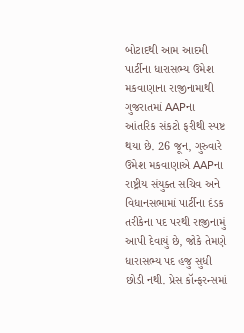બોટાદથી આમ આદમી પાર્ટીના ધારાસભ્ય ઉમેશ મકવાણાના રાજીનામાથી ગુજરાતમાં AAPના આંતરિક સંકટો ફરીથી સ્પષ્ટ થયા છે. 26 જૂન, ગુરુવારે ઉમેશ મકવાણાએ AAPના રાષ્ટ્રીય સંયુક્ત સચિવ અને વિધાનસભામાં પાર્ટીના દંડક તરીકેના પદ પરથી રાજીનામું આપી દેવાયું છે, જોકે તેમણે ધારાસભ્ય પદ હજુ સુધી છોડી નથી. પ્રેસ કૉન્ફરન્સમાં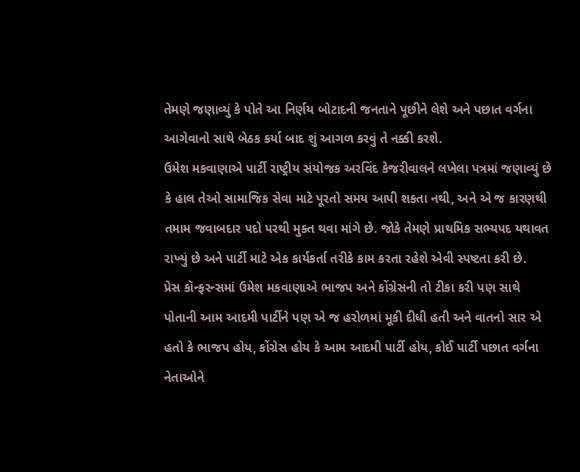તેમણે જણાવ્યું કે પોતે આ નિર્ણય બોટાદની જનતાને પૂછીને લેશે અને પછાત વર્ગના આગેવાનો સાથે બેઠક કર્યા બાદ શું આગળ કરવું તે નક્કી કરશે.
ઉમેશ મકવાણાએ પાર્ટી રાષ્ટ્રીય સંયોજક અરવિંદ કેજરીવાલને લખેલા પત્રમાં જણાવ્યું છે કે હાલ તેઓ સામાજિક સેવા માટે પૂરતો સમય આપી શકતા નથી, અને એ જ કારણથી તમામ જવાબદાર પદો પરથી મુક્ત થવા માંગે છે. જોકે તેમણે પ્રાથમિક સભ્યપદ યથાવત રાખ્યું છે અને પાર્ટી માટે એક કાર્યકર્તા તરીકે કામ કરતા રહેશે એવી સ્પષ્ટતા કરી છે.
પ્રેસ કૉન્ફરન્સમાં ઉમેશ મકવાણાએ ભાજપ અને કોંગ્રેસની તો ટીકા કરી પણ સાથે પોતાની આમ આદમી પાર્ટીને પણ એ જ હરોળમાં મૂકી દીધી હતી અને વાતનો સાર એ હતો કે ભાજપ હોય, કોંગ્રેસ હોય કે આમ આદમી પાર્ટી હોય, કોઈ પાર્ટી પછાત વર્ગના નેતાઓને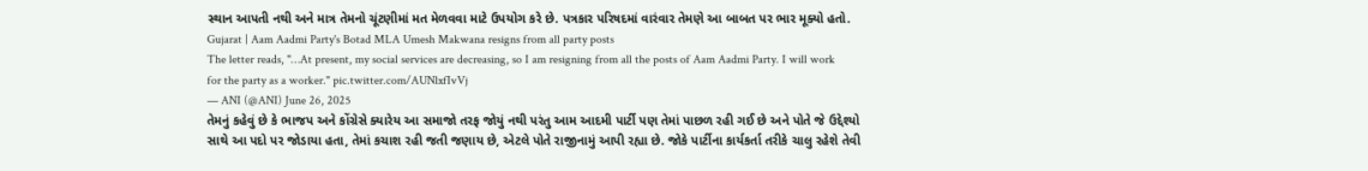સ્થાન આપતી નથી અને માત્ર તેમનો ચૂંટણીમાં મત મેળવવા માટે ઉપયોગ કરે છે. પત્રકાર પરિષદમાં વારંવાર તેમણે આ બાબત પર ભાર મૂક્યો હતો.
Gujarat | Aam Aadmi Party's Botad MLA Umesh Makwana resigns from all party posts
The letter reads, "…At present, my social services are decreasing, so I am resigning from all the posts of Aam Aadmi Party. I will work for the party as a worker." pic.twitter.com/AUNlxfIvVj
— ANI (@ANI) June 26, 2025
તેમનું કહેવું છે કે ભાજપ અને કોંગ્રેસે ક્યારેય આ સમાજો તરફ જોયું નથી પરંતુ આમ આદમી પાર્ટી પણ તેમાં પાછળ રહી ગઈ છે અને પોતે જે ઉદ્દેશ્યો સાથે આ પદો પર જોડાયા હતા, તેમાં કચાશ રહી જતી જણાય છે, એટલે પોતે રાજીનામું આપી રહ્યા છે. જોકે પાર્ટીના કાર્યકર્તા તરીકે ચાલુ રહેશે તેવી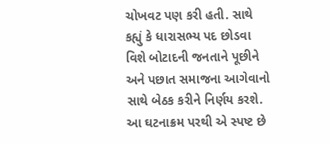ચોખવટ પણ કરી હતી. સાથે કહ્યું કે ધારાસભ્ય પદ છોડવા વિશે બોટાદની જનતાને પૂછીને અને પછાત સમાજના આગેવાનો સાથે બેઠક કરીને નિર્ણય કરશે. આ ઘટનાક્રમ પરથી એ સ્પષ્ટ છે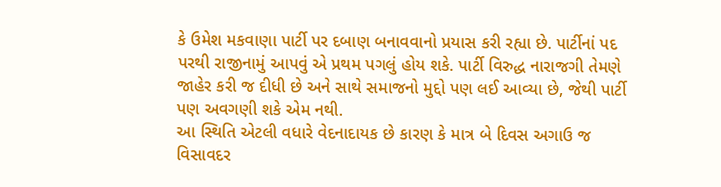કે ઉમેશ મકવાણા પાર્ટી પર દબાણ બનાવવાનો પ્રયાસ કરી રહ્યા છે. પાર્ટીનાં પદ પરથી રાજીનામું આપવું એ પ્રથમ પગલું હોય શકે. પાર્ટી વિરુદ્ધ નારાજગી તેમણે જાહેર કરી જ દીધી છે અને સાથે સમાજનો મુદ્દો પણ લઈ આવ્યા છે, જેથી પાર્ટી પણ અવગણી શકે એમ નથી.
આ સ્થિતિ એટલી વધારે વેદનાદાયક છે કારણ કે માત્ર બે દિવસ અગાઉ જ વિસાવદર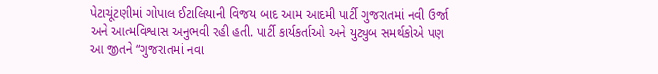પેટાચૂંટણીમાં ગોપાલ ઈટાલિયાની વિજય બાદ આમ આદમી પાર્ટી ગુજરાતમાં નવી ઉર્જા અને આત્મવિશ્વાસ અનુભવી રહી હતી. પાર્ટી કાર્યકર્તાઓ અને યુટ્યુબ સમર્થકોએ પણ આ જીતને “ગુજરાતમાં નવા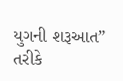યુગની શરૂઆત” તરીકે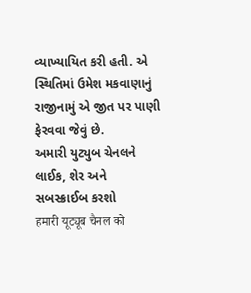વ્યાખ્યાયિત કરી હતી. એ સ્થિતિમાં ઉમેશ મકવાણાનું રાજીનામું એ જીત પર પાણી ફેરવવા જેવું છે.
અમારી યુટ્યુબ ચેનલને લાઈક, શેર અને સબસ્ક્રાઈબ કરશો
हमारी यूट्यूब चैनल को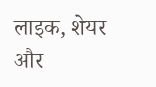लाइक, शेयर और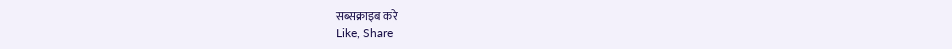सब्सक्राइब करे
Like, Share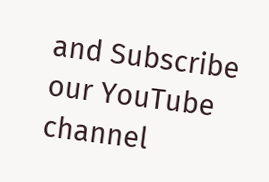and Subscribe our YouTube channel